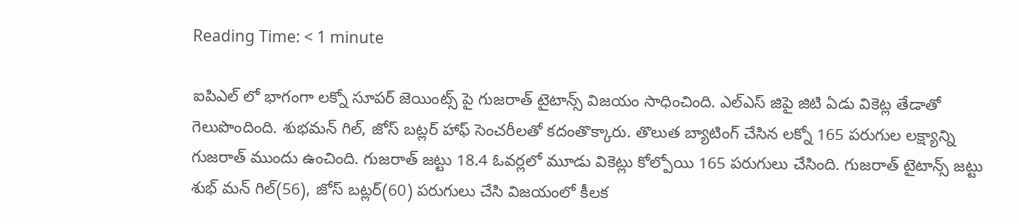Reading Time: < 1 minute

ఐపిఎల్ లో భాగంగా లక్నో సూపర్ జెయింట్స్ పై గుజరాత్ టైటాన్స్ విజయం సాధించింది. ఎల్ఎస్ జిపై జిటి ఏడు వికెట్ల తేడాతో గెలుపొందింది. శుభమన్ గిల్, జోస్ బట్లర్ హాఫ్ సెంచరీలతో కదంతొక్కారు. తొలుత బ్యాటింగ్ చేసిన లక్నో 165 పరుగుల లక్ష్యాన్ని గుజరాత్ ముందు ఉంచింది. గుజరాత్ జట్టు 18.4 ఓవర్లలో మూడు వికెట్లు కోల్పోయి 165 పరుగులు చేసింది. గుజరాత్ టైటాన్స్ జట్టు శుభ్ మన్ గిల్(56), జోస్ బట్లర్(60) పరుగులు చేసి విజయంలో కీలక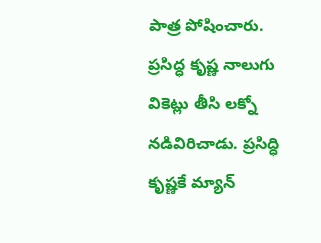పాత్ర పోషించారు. ప్రసిద్ధ కృష్ణ నాలుగు వికెట్లు తీసి లక్నో నడివిరిచాడు. ప్రసిద్ధి కృష్ణకే మ్యాన్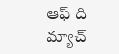ఆఫ్ ది మ్యాచ్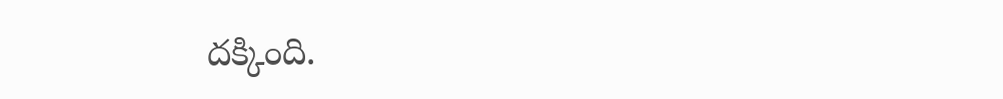దక్కింది.